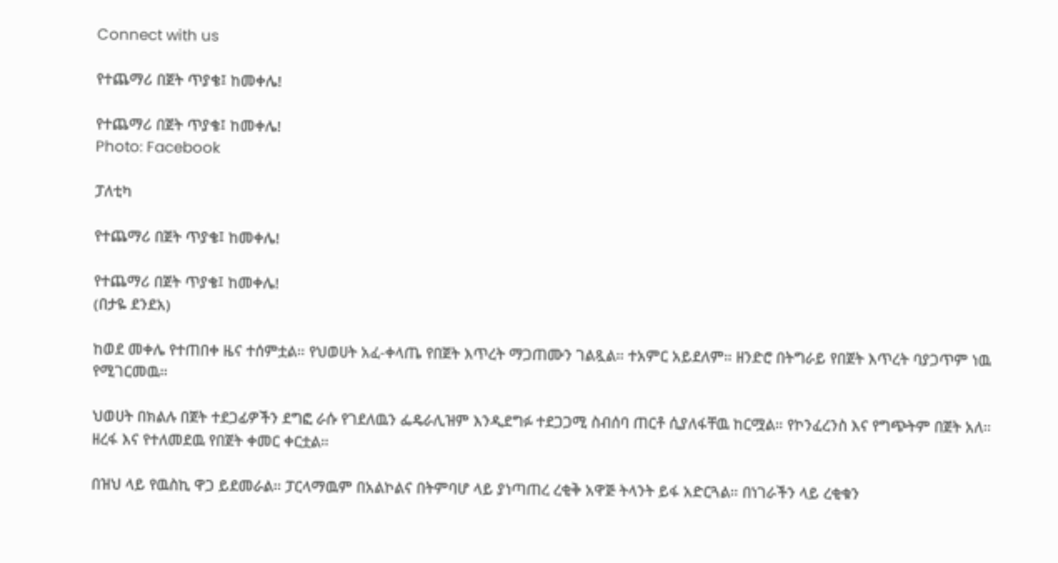Connect with us

የተጨማሪ በጀት ጥያቄ፤ ከመቀሌ!

የተጨማሪ በጀት ጥያቄ፤ ከመቀሌ!
Photo: Facebook

ፓለቲካ

የተጨማሪ በጀት ጥያቄ፤ ከመቀሌ!

የተጨማሪ በጀት ጥያቄ፤ ከመቀሌ!
(በታዬ ደንደአ)

ከወደ መቀሌ የተጠበቀ ዜና ተሰምቷል። የህወሀት አፈ-ቀላጤ የበጀት እጥረት ማጋጠሙን ገልጿል። ተአምር አይደለም። ዘንድሮ በትግራይ የበጀት እጥረት ባያጋጥም ነዉ የሚገርመዉ።

ህወሀት በክልሉ በጀት ተደጋፊዎችን ደግፎ ራሱ የገደለዉን ፌዴራሊዝም እንዲደግፉ ተደጋጋሚ ስብሰባ ጠርቶ ሲያለፋቸዉ ከርሟል። የኮንፈረንስ እና የግጭትም በጀት አለ። ዘረፋ እና የተለመደዉ የበጀት ቀመር ቀርቷል።

በዝህ ላይ የዉስኪ ዋጋ ይደመራል። ፓርላማዉም በአልኮልና በትምባሆ ላይ ያነጣጠረ ረቂቅ አዋጅ ትላንት ይፋ አድርጓል። በነገራችን ላይ ረቂቁን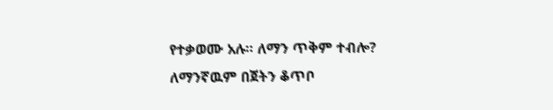የተቃወሙ አሉ። ለማን ጥቅም ተብሎ? ለማንኛዉም በጀትን ቆጥቦ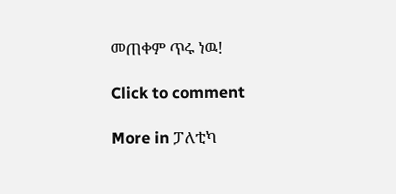መጠቀም ጥሩ ነዉ!

Click to comment

More in ፓለቲካ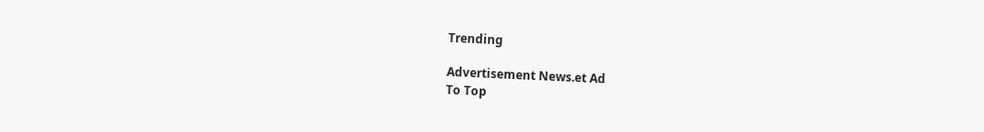Trending

Advertisement News.et Ad
To Top